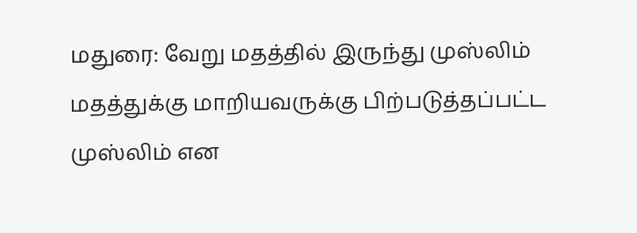மதுரை: வேறு மதத்தில் இருந்து முஸ்லிம் மதத்துக்கு மாறியவருக்கு பிற்படுத்தப்பட்ட முஸ்லிம் என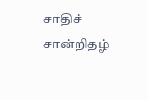சாதிச் சான்றிதழ்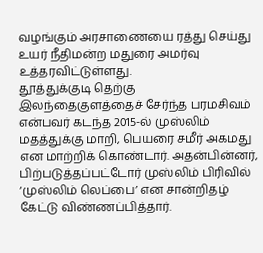வழங்கும் அரசாணையை ரத்து செய்து உயர் நீதிமன்ற மதுரை அமர்வு உத்தரவிட்டுள்ளது.
தூத்துக்குடி தெற்கு இலந்தைகுளத்தைச் சேர்ந்த பரமசிவம் என்பவர் கடந்த 2015-ல் முஸ்லிம் மதத்துக்கு மாறி, பெயரை சமீர் அகமது என மாற்றிக் கொண்டார். அதன்பின்னர், பிற்படுத்தப்பட்டோர் முஸ்லிம் பிரிவில் ‘முஸ்லிம் லெப்பை’ என சான்றிதழ் கேட்டு விண்ணப்பித்தார்.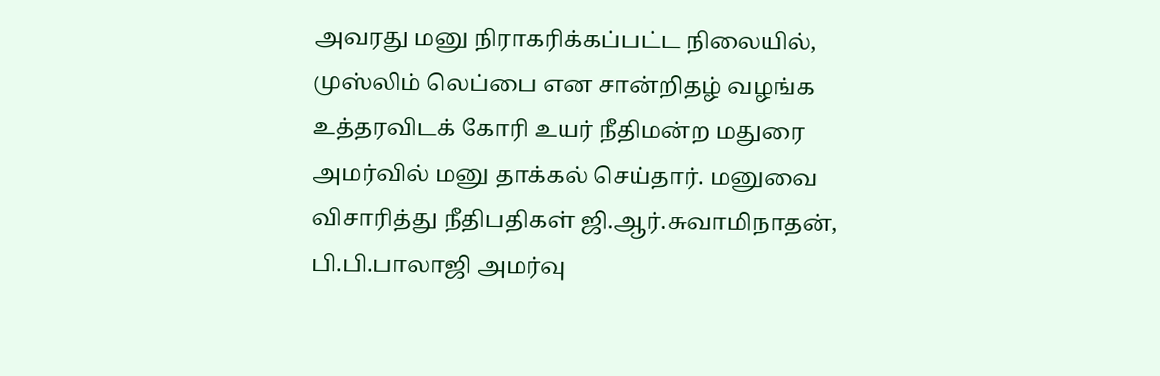அவரது மனு நிராகரிக்கப்பட்ட நிலையில், முஸ்லிம் லெப்பை என சான்றிதழ் வழங்க உத்தரவிடக் கோரி உயர் நீதிமன்ற மதுரை அமர்வில் மனு தாக்கல் செய்தார். மனுவை விசாரித்து நீதிபதிகள் ஜி.ஆர்.சுவாமிநாதன், பி.பி.பாலாஜி அமர்வு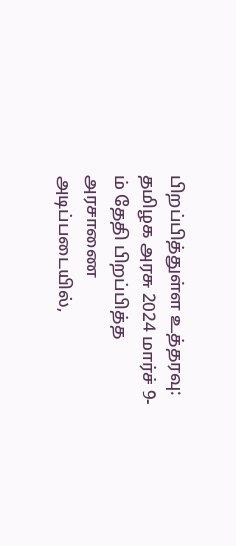பிறப்பித்துள்ள உத்தரவு: தமிழக அரசு 2024 மார்ச் 9-ம் தேதி பிறப்பித்த அரசாணை அடிப்படையில்,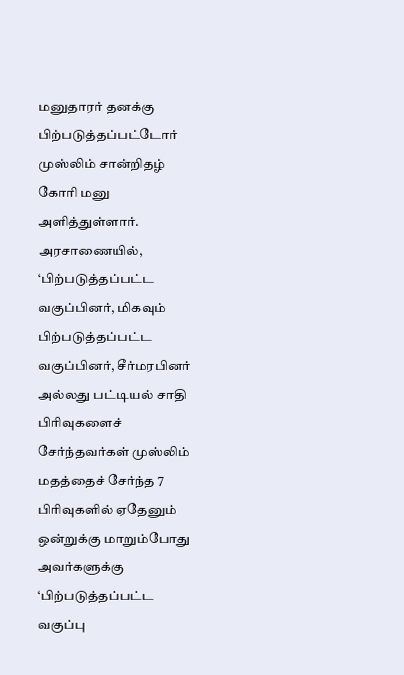மனுதாரர் தனக்கு பிற்படுத்தப்பட்டோர் முஸ்லிம் சான்றிதழ் கோரி மனு அளித்துள்ளார்.
அரசாணையில், ‘பிற்படுத்தப்பட்ட வகுப்பினர், மிகவும் பிற்படுத்தப்பட்ட வகுப்பினர், சீர்மரபினர் அல்லது பட்டியல் சாதி பிரிவுகளைச் சேர்ந்தவர்கள் முஸ்லிம் மதத்தைச் சேர்ந்த 7 பிரிவுகளில் ஏதேனும் ஒன்றுக்கு மாறும்போது அவர்களுக்கு ‘பிற்படுத்தப்பட்ட வகுப்பு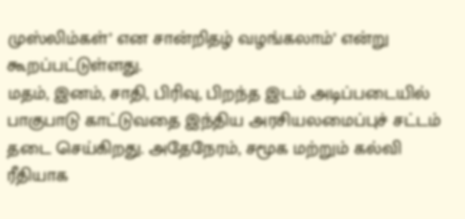முஸ்லிம்கள்’ என சான்றிதழ் வழங்கலாம்’ என்று கூறப்பட்டுள்ளது.
மதம், இனம், சாதி, பிரிவு, பிறந்த இடம் அடிப்படையில் பாகுபாடு காட்டுவதை இந்திய அரசியலமைப்புச் சட்டம் தடை செய்கிறது. அதேநேரம், சமூக மற்றும் கல்வி ரீதியாக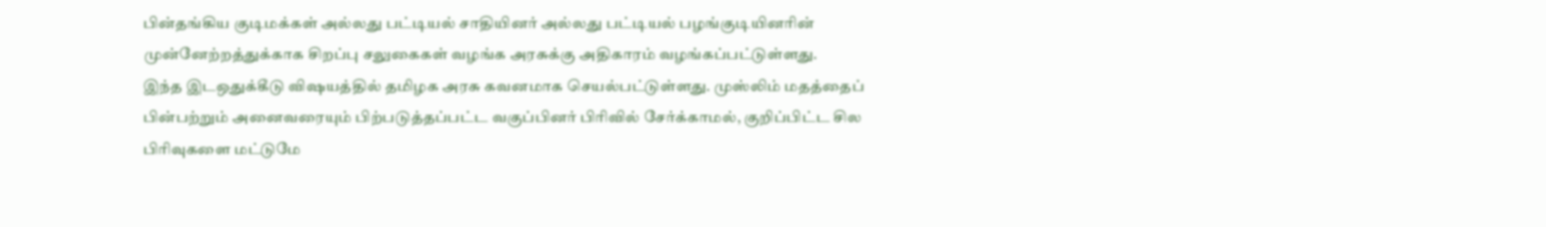பின்தங்கிய குடிமக்கள் அல்லது பட்டியல் சாதியினர் அல்லது பட்டியல் பழங்குடியினரின் முன்னேற்றத்துக்காக சிறப்பு சலுகைகள் வழங்க அரசுக்கு அதிகாரம் வழங்கப்பட்டுள்ளது.
இந்த இடஒதுக்கீடு விஷயத்தில் தமிழக அரசு கவனமாக செயல்பட்டுள்ளது. முஸ்லிம் மதத்தைப் பின்பற்றும் அனைவரையும் பிற்படுத்தப்பட்ட வகுப்பினர் பிரிவில் சேர்க்காமல், குறிப்பிட்ட சில பிரிவுகளை மட்டுமே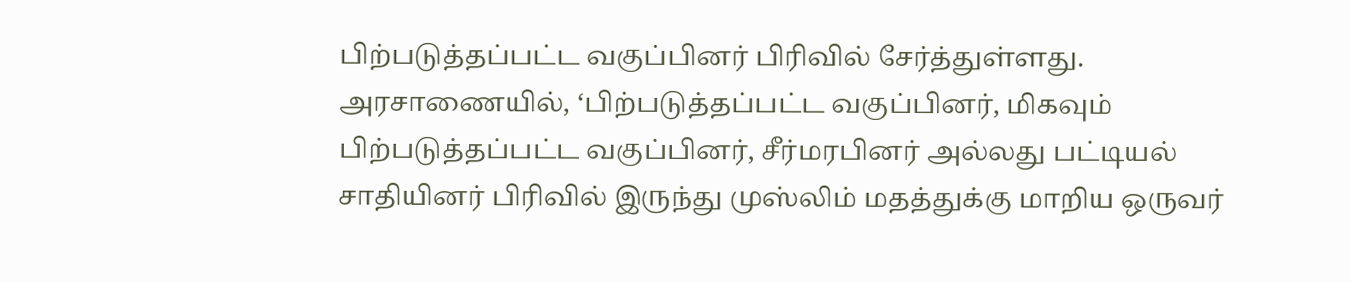பிற்படுத்தப்பட்ட வகுப்பினர் பிரிவில் சேர்த்துள்ளது. அரசாணையில், ‘பிற்படுத்தப்பட்ட வகுப்பினர், மிகவும் பிற்படுத்தப்பட்ட வகுப்பினர், சீர்மரபினர் அல்லது பட்டியல் சாதியினர் பிரிவில் இருந்து முஸ்லிம் மதத்துக்கு மாறிய ஒருவர்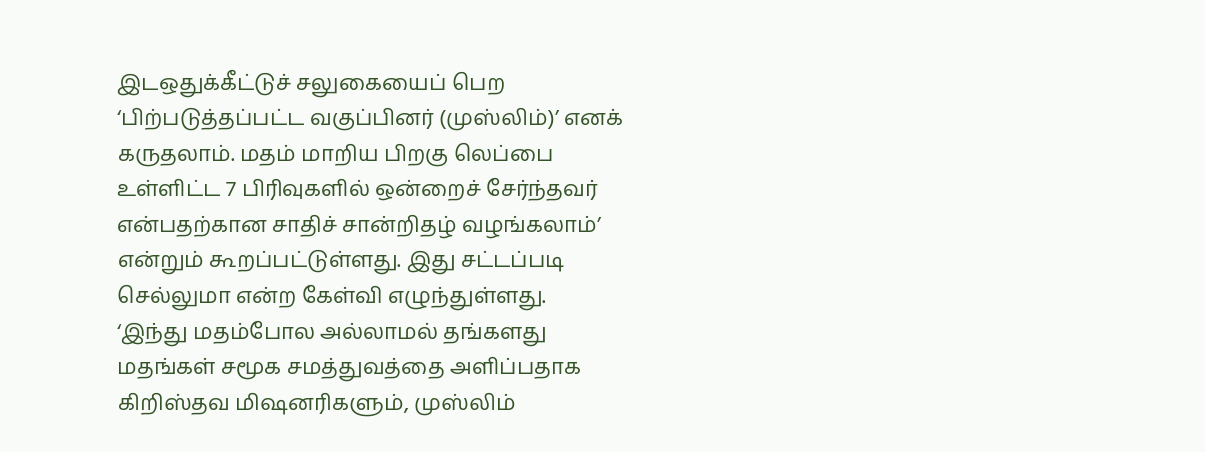இடஒதுக்கீட்டுச் சலுகையைப் பெற ‘பிற்படுத்தப்பட்ட வகுப்பினர் (முஸ்லிம்)’ எனக் கருதலாம். மதம் மாறிய பிறகு லெப்பை உள்ளிட்ட 7 பிரிவுகளில் ஒன்றைச் சேர்ந்தவர் என்பதற்கான சாதிச் சான்றிதழ் வழங்கலாம்’ என்றும் கூறப்பட்டுள்ளது. இது சட்டப்படி செல்லுமா என்ற கேள்வி எழுந்துள்ளது.
‘இந்து மதம்போல அல்லாமல் தங்களது மதங்கள் சமூக சமத்துவத்தை அளிப்பதாக கிறிஸ்தவ மிஷனரிகளும், முஸ்லிம்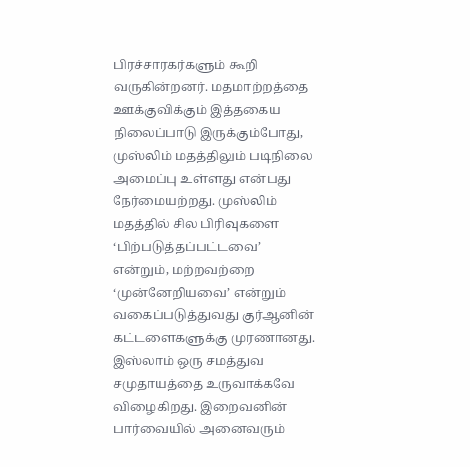பிரச்சாரகர்களும் கூறி வருகின்றனர். மதமாற்றத்தை ஊக்குவிக்கும் இத்தகைய நிலைப்பாடு இருக்கும்போது, முஸ்லிம் மதத்திலும் படிநிலை அமைப்பு உள்ளது என்பது நேர்மையற்றது. முஸ்லிம் மதத்தில் சில பிரிவுகளை ‘பிற்படுத்தப்பட்டவை’ என்றும், மற்றவற்றை ‘முன்னேறியவை’ என்றும் வகைப்படுத்துவது குர்ஆனின் கட்டளைகளுக்கு முரணானது. இஸ்லாம் ஒரு சமத்துவ சமுதாயத்தை உருவாக்கவே விழைகிறது. இறைவனின் பார்வையில் அனைவரும்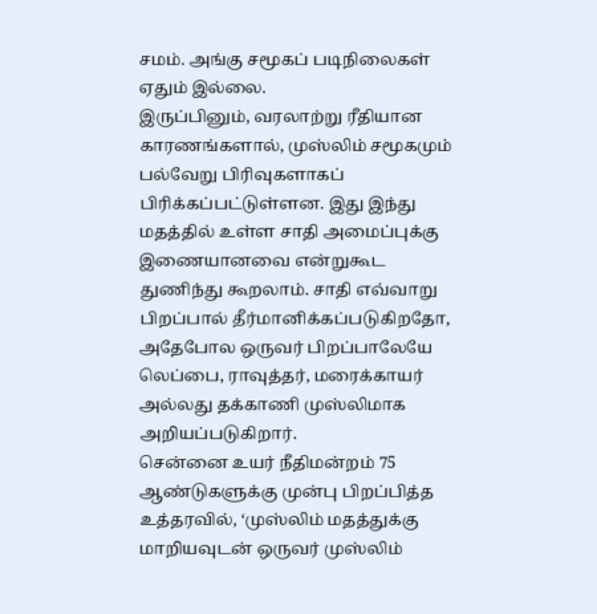சமம். அங்கு சமூகப் படிநிலைகள் ஏதும் இல்லை.
இருப்பினும், வரலாற்று ரீதியான காரணங்களால், முஸ்லிம் சமூகமும் பல்வேறு பிரிவுகளாகப் பிரிக்கப்பட்டுள்ளன. இது இந்து மதத்தில் உள்ள சாதி அமைப்புக்கு இணையானவை என்றுகூட துணிந்து கூறலாம். சாதி எவ்வாறு பிறப்பால் தீர்மானிக்கப்படுகிறதோ, அதேபோல ஒருவர் பிறப்பாலேயே லெப்பை, ராவுத்தர், மரைக்காயர் அல்லது தக்காணி முஸ்லிமாக அறியப்படுகிறார்.
சென்னை உயர் நீதிமன்றம் 75 ஆண்டுகளுக்கு முன்பு பிறப்பித்த உத்தரவில், ‘முஸ்லிம் மதத்துக்கு மாறியவுடன் ஒருவர் முஸ்லிம்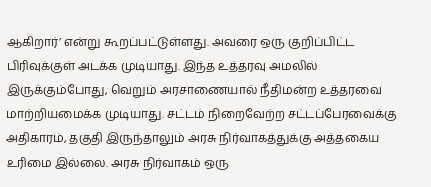ஆகிறார்’ என்று கூறப்பட்டுள்ளது. அவரை ஒரு குறிப்பிட்ட பிரிவுக்குள் அடக்க முடியாது. இந்த உத்தரவு அமலில் இருக்கும்போது, வெறும் அரசாணையால் நீதிமன்ற உத்தரவை மாற்றியமைக்க முடியாது. சட்டம் நிறைவேற்ற சட்டப்பேரவைக்கு அதிகாரம், தகுதி இருந்தாலும் அரசு நிர்வாகத்துக்கு அத்தகைய உரிமை இல்லை. அரசு நிர்வாகம் ஒரு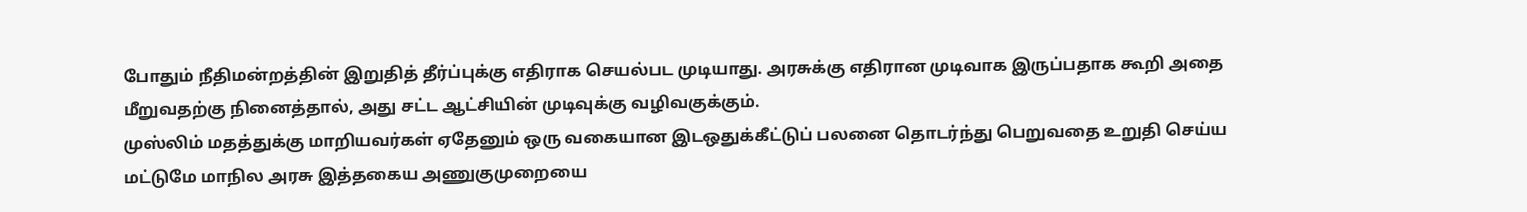போதும் நீதிமன்றத்தின் இறுதித் தீர்ப்புக்கு எதிராக செயல்பட முடியாது. அரசுக்கு எதிரான முடிவாக இருப்பதாக கூறி அதை மீறுவதற்கு நினைத்தால், அது சட்ட ஆட்சியின் முடிவுக்கு வழிவகுக்கும்.
முஸ்லிம் மதத்துக்கு மாறியவர்கள் ஏதேனும் ஒரு வகையான இடஒதுக்கீட்டுப் பலனை தொடர்ந்து பெறுவதை உறுதி செய்ய மட்டுமே மாநில அரசு இத்தகைய அணுகுமுறையை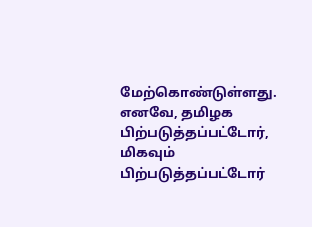மேற்கொண்டுள்ளது. எனவே, தமிழக பிற்படுத்தப்பட்டோர், மிகவும் பிற்படுத்தப்பட்டோர்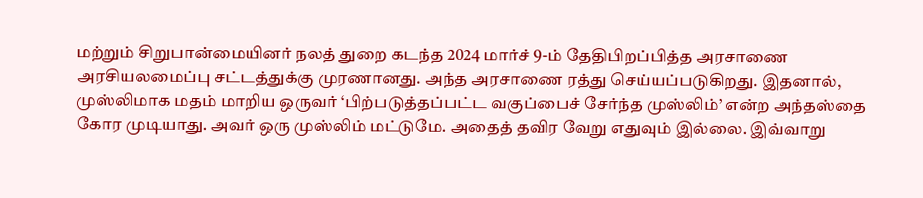மற்றும் சிறுபான்மையினர் நலத் துறை கடந்த 2024 மார்ச் 9-ம் தேதிபிறப்பித்த அரசாணை அரசியலமைப்பு சட்டத்துக்கு முரணானது. அந்த அரசாணை ரத்து செய்யப்படுகிறது. இதனால், முஸ்லிமாக மதம் மாறிய ஒருவர் ‘பிற்படுத்தப்பட்ட வகுப்பைச் சேர்ந்த முஸ்லிம்’ என்ற அந்தஸ்தை கோர முடியாது. அவர் ஒரு முஸ்லிம் மட்டுமே. அதைத் தவிர வேறு எதுவும் இல்லை. இவ்வாறு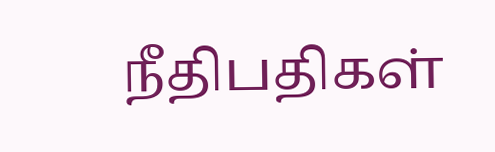நீதிபதிகள்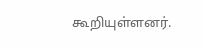கூறியுள்ளனர்.